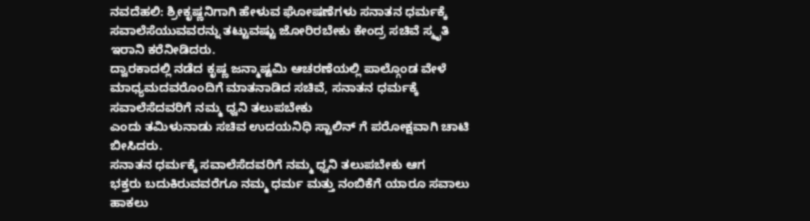ನವದೆಹಲಿ: ಶ್ರೀಕೃಷ್ಣನಿಗಾಗಿ ಹೇಳುವ ಘೋಷಣೆಗಳು ಸನಾತನ ಧರ್ಮಕ್ಕೆ ಸವಾಲೆಸೆಯುವವರನ್ನು ತಟ್ಟುವಷ್ಟು ಜೋರಿರಬೇಕು ಕೇಂದ್ರ ಸಚಿವೆ ಸ್ಮೃತಿ ಇರಾನಿ ಕರೆನೀಡಿದರು.
ದ್ವಾರಕಾದಲ್ಲಿ ನಡೆದ ಕೃಷ್ಣ ಜನ್ಮಾಷ್ಟಮಿ ಆಚರಣೆಯಲ್ಲಿ ಪಾಲ್ಗೊಂಡ ವೇಳೆ ಮಾಧ್ಯಮದವರೊಂದಿಗೆ ಮಾತನಾಡಿದ ಸಚಿವೆ, ಸನಾತನ ಧರ್ಮಕ್ಕೆ ಸವಾಲೆಸೆದವರಿಗೆ ನಮ್ಮ ಧ್ವನಿ ತಲುಪಬೇಕು
ಎಂದು ತಮಿಳುನಾಡು ಸಚಿವ ಉದಯನಿಧಿ ಸ್ಟಾಲಿನ್ ಗೆ ಪರೋಕ್ಷವಾಗಿ ಚಾಟಿ ಬೀಸಿದರು.
ಸನಾತನ ಧರ್ಮಕ್ಕೆ ಸವಾಲೆಸೆದವರಿಗೆ ನಮ್ಮ ಧ್ವನಿ ತಲುಪಬೇಕು ಆಗ
ಭಕ್ತರು ಬದುಕಿರುವವರೆಗೂ ನಮ್ಮ ಧರ್ಮ ಮತ್ತು ನಂಬಿಕೆಗೆ ಯಾರೂ ಸವಾಲು ಹಾಕಲು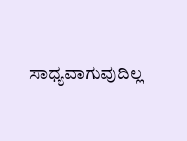ಸಾಧ್ಯವಾಗುವುದಿಲ್ಲ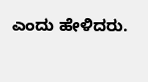ಎಂದು ಹೇಳಿದರು.